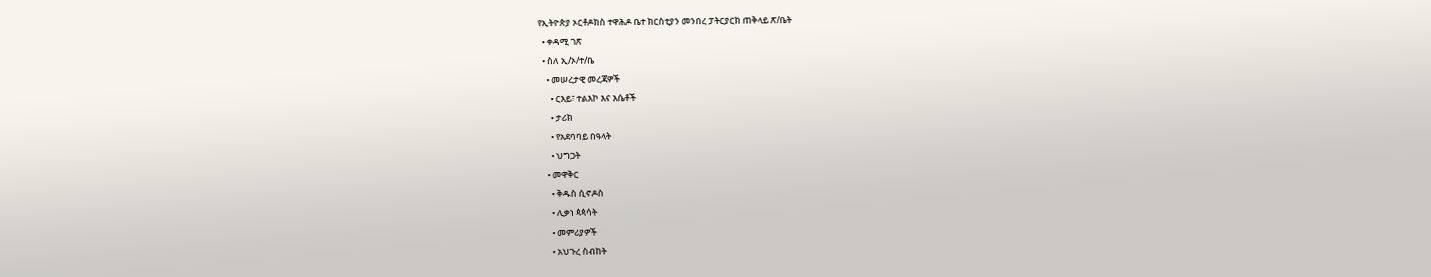የኢትዮጵያ ኦርቶዶክስ ተዋሕዶ ቤተ ክርስቲያን መንበረ ፓትርያርክ ጠቅላይ ጽ/ቤት
  • ቀዳሚ ገጽ
  • ስለ ኢ/ኦ/ተ/ቤ
    • መሠረታዊ መረጃዎች
      • ርእይ፣ ተልእኮ እና እሴቶች
      • ታሪክ
      • የአደባባይ በዓላት
      • ህግጋት
    • መዋቅር
      • ቅዱስ ሲኖዶስ
      • ሊቃነ ጳጳሳት
      • መምሪያዎች
      • አህጉረ ስብከት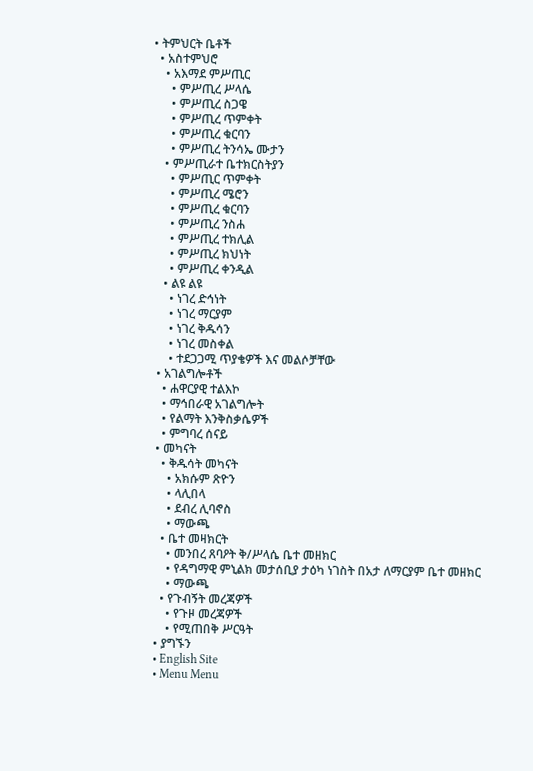• ትምህርት ቤቶች
  • አስተምህሮ
    • አእማደ ምሥጢር
      • ምሥጢረ ሥላሴ
      • ምሥጢረ ስጋዌ
      • ምሥጢረ ጥምቀት
      • ምሥጢረ ቁርባን
      • ምሥጢረ ትንሳኤ ሙታን
    • ምሥጢራተ ቤተክርስትያን
      • ምሥጢር ጥምቀት
      • ምሥጢረ ሜሮን
      • ምሥጢረ ቁርባን
      • ምሥጢረ ንስሐ
      • ምሥጢረ ተክሊል
      • ምሥጢረ ክህነት
      • ምሥጢረ ቀንዲል
    • ልዩ ልዩ
      • ነገረ ድኅነት
      • ነገረ ማርያም
      • ነገረ ቅዱሳን
      • ነገረ መስቀል
      • ተደጋጋሚ ጥያቄዎች እና መልሶቻቸው
  • አገልግሎቶች
    • ሐዋርያዊ ተልእኮ
    • ማኅበራዊ አገልግሎት
    • የልማት እንቅስቃሴዎች
    • ምግባረ ሰናይ
  • መካናት
    • ቅዱሳት መካናት
      • አክሱም ጽዮን
      • ላሊበላ
      • ደብረ ሊባኖስ
      • ማውጫ
    • ቤተ መዛክርት
      • መንበረ ጸባዖት ቅ/ሥላሴ ቤተ መዘክር
      • የዳግማዊ ምኒልክ መታሰቢያ ታዕካ ነገስት በአታ ለማርያም ቤተ መዘክር
      • ማውጫ
    • የጉብኝት መረጃዎች
      • የጉዞ መረጃዎች
      • የሚጠበቅ ሥርዓት
  • ያግኙን
  • English Site
  • Menu Menu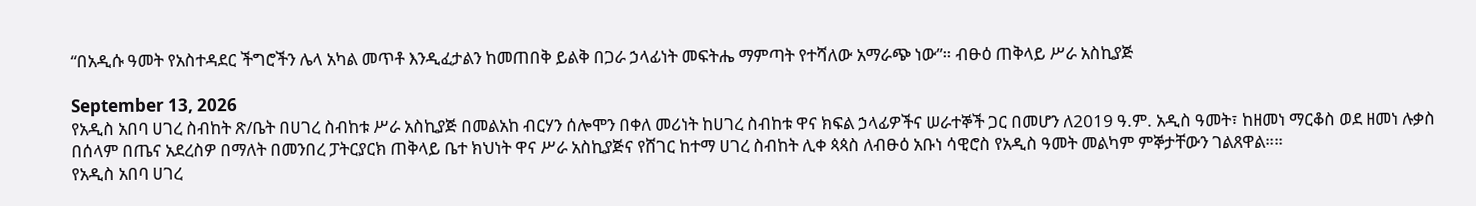“በአዲሱ ዓመት የአስተዳደር ችግሮችን ሌላ አካል መጥቶ እንዲፈታልን ከመጠበቅ ይልቅ በጋራ ኃላፊነት መፍትሔ ማምጣት የተሻለው አማራጭ ነው”። ብፁዕ ጠቅላይ ሥራ አስኪያጅ

September 13, 2026
የአዲስ አበባ ሀገረ ስብከት ጽ/ቤት በሀገረ ስብከቱ ሥራ አስኪያጅ በመልአከ ብርሃን ሰሎሞን በቀለ መሪነት ከሀገረ ስብከቱ ዋና ክፍል ኃላፊዎችና ሠራተኞች ጋር በመሆን ለ2019 ዓ.ም. አዲስ ዓመት፣ ከዘመነ ማርቆስ ወደ ዘመነ ሉቃስ በሰላም በጤና አደረስዎ በማለት በመንበረ ፓትርያርክ ጠቅላይ ቤተ ክህነት ዋና ሥራ አስኪያጅና የሸገር ከተማ ሀገረ ስብከት ሊቀ ጳጳስ ለብፁዕ አቡነ ሳዊሮስ የአዲስ ዓመት መልካም ምኞታቸውን ገልጸዋል።።
የአዲስ አበባ ሀገረ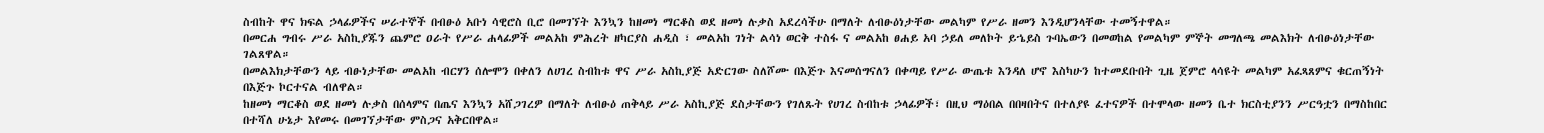ስብከት ዋና ክፍል ኃላፊዎችና ሠራተኞች በብፁዕ አቡነ ሳዊሮስ ቢሮ በመገኘት እንኳን ከዘመነ ማርቆስ ወደ ዘመነ ሉቃስ አደረሳችሁ በማለት ለብፁዕነታቸው መልካም የሥራ ዘመን እንዲሆንላቸው ተመኝተዋል።
በመርሐ ግብሩ ሥራ አስኪያጁን ጨምሮ ዐራት የሥራ ሐላፊዎች መልአከ ምሕረት ዘካርያስ ሐዲስ ፣ መልአከ ገነት ልሳነ ወርቅ ተስፋ ና መልአከ ፀሐይ አባ ኃይለ መለኮት ይኄይስ ጉባኤውን በመወከል የመልካም ምኞት መግለጫ መልእክት ለብፁዕነታቸው ገልጸዋል።
በመልእክታቸውን ላይ ብፁነታቸው መልአከ ብርሃን ሰሎሞን በቀለን ለሀገረ ስብከቱ ዋና ሥራ አስኪያጅ አድርገው ስለሾሙ በእጅጉ እናመሰግናለን በቀጣይ የሥራ ውጤቱ እንዳለ ሆኖ እስካሁን ከተመደቡበት ጊዜ ጀምሮ ላሳዩት መልካም አፈጻጸምና ቁርጠኝነት በእጅጉ ኮርተናል ብለዋል።
ከዘመነ ማርቆስ ወደ ዘመነ ሉቃስ በሰላምና በጤና እንኳን አሸጋገረዎ በማለት ለብፁዕ ጠቅላይ ሥራ አስኪያጅ ደስታቸውን የገለጹት የሀገረ ስብከቱ ኃላፊዎች፣ በዚህ ማዕበል በበዛበትና በተለያዩ ፈተናዎች በተሞላው ዘመን ቤተ ክርስቲያንን ሥርዓቷን በማስከበር በተሻለ ሁኔታ እየመሩ በመገኘታቸው ምስጋና አቅርበዋል።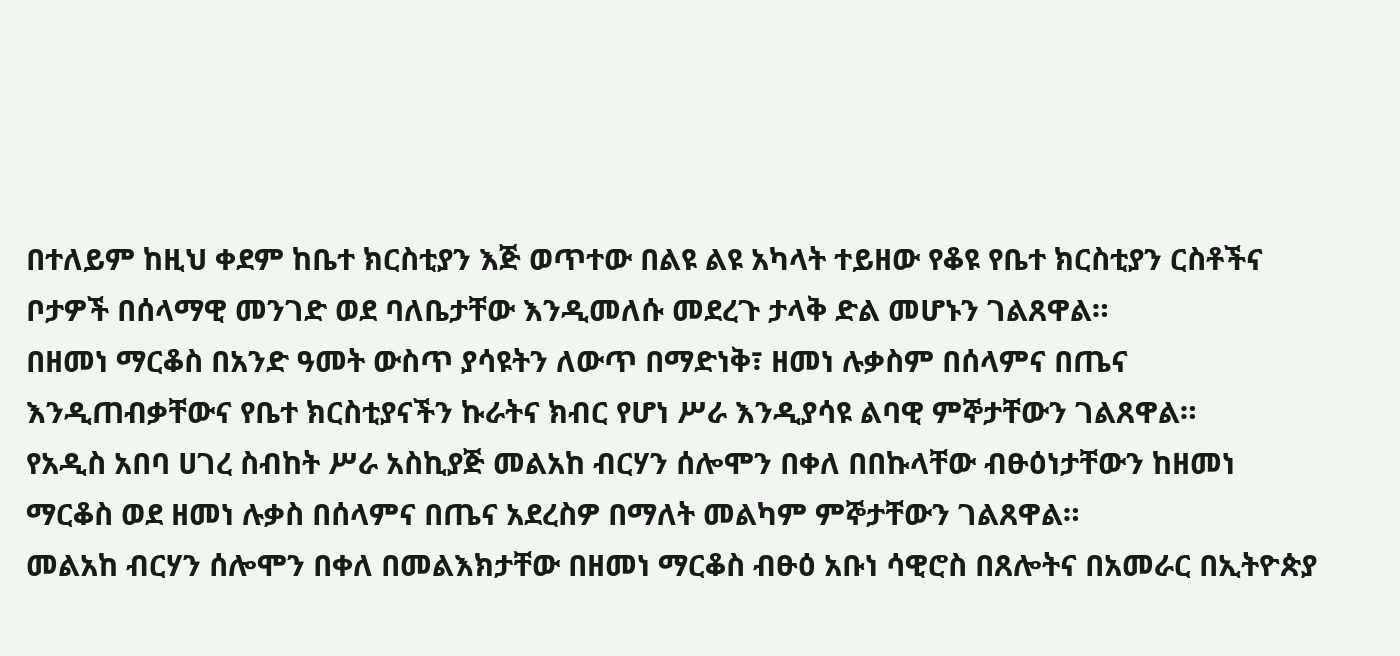በተለይም ከዚህ ቀደም ከቤተ ክርስቲያን እጅ ወጥተው በልዩ ልዩ አካላት ተይዘው የቆዩ የቤተ ክርስቲያን ርስቶችና ቦታዎች በሰላማዊ መንገድ ወደ ባለቤታቸው እንዲመለሱ መደረጉ ታላቅ ድል መሆኑን ገልጸዋል።
በዘመነ ማርቆስ በአንድ ዓመት ውስጥ ያሳዩትን ለውጥ በማድነቅ፣ ዘመነ ሉቃስም በሰላምና በጤና እንዲጠብቃቸውና የቤተ ክርስቲያናችን ኩራትና ክብር የሆነ ሥራ እንዲያሳዩ ልባዊ ምኞታቸውን ገልጸዋል።
የአዲስ አበባ ሀገረ ስብከት ሥራ አስኪያጅ መልአከ ብርሃን ሰሎሞን በቀለ በበኩላቸው ብፁዕነታቸውን ከዘመነ ማርቆስ ወደ ዘመነ ሉቃስ በሰላምና በጤና አደረስዎ በማለት መልካም ምኞታቸውን ገልጸዋል።
መልአከ ብርሃን ሰሎሞን በቀለ በመልእክታቸው በዘመነ ማርቆስ ብፁዕ አቡነ ሳዊሮስ በጸሎትና በአመራር በኢትዮጵያ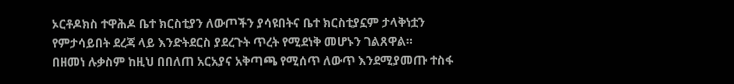ኦርቶዶክስ ተዋሕዶ ቤተ ክርስቲያን ለውጦችን ያሳዩበትና ቤተ ክርስቲያኗም ታላቅነቷን የምታሳይበት ደረጃ ላይ እንድትደርስ ያደረጉት ጥረት የሚደነቅ መሆኑን ገልጸዋል።
በዘመነ ሉቃስም ከዚህ በበለጠ አርአያና አቅጣጫ የሚሰጥ ለውጥ እንደሚያመጡ ተስፋ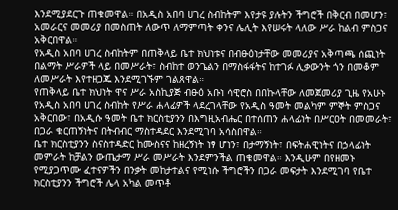እንደሚያደርጉ ጠቁመዋል። በአዲስ አበባ ሀገረ ስብከትም እየታዩ ያሉትን ችግሮች በቅርብ በመሆን፣ አመራርና መመሪያ በመስጠት ለውጥ ለማምጣት ቀንና ሌሊት እየሠሩት ላለው ሥራ ከልብ ምስጋና አቅርበዋል።
የአዲስ አበባ ሀገረ ስብከትም በጠቅላይ ቤተ ክህነቱና በብፁዕነታቸው መመሪያና አቅጣጫ ሰጪነት በልማት ሥራዎች ላይ በመሥራት፣ ስብከተ ወንጌልን በማስፋፋትና ከተገፉ ሊቃውንት ጎን በመቆም ለመሥራት እየተዘጋጁ እንደሚገኙም ገልጸዋል።
የጠቅላይ ቤተ ክህነት ዋና ሥራ አስኪያጅ ብፁዕ አቡነ ሳዊሮስ በበኩላቸው ለመጀመሪያ ጊዜ የአሁኑ የአዲስ አበባ ሀገረ ስብከት የሥራ ሐላፊዎች ላደረገላቸው የአዲስ ዓመት መልካም ምኞት ምስጋና አቅርበው፣ በአዲሱ ዓመት ቤተ ክርስቲያንን በእግዚአብሔር በተሰጠን ሐላፊነት በሥርዐት በመመራት፣ በጋራ ቁርጠኝነትና በትብብር ማስተዳደር እንደሚገባ አሳስበዋል።
ቤተ ክርስቲያንን ስናስተዳድር ከሙስናና ከዘረኝነት ነፃ ሆነን፣ በታማኝነት፣ በፍትሐዊነትና በኃላፊነት መምራት ከቻልን ውጤታማ ሥራ መሥራት እንደምንችል ጠቁመዋል። እንዲሁም በየዘመኑ የሚያጋጥሙ ፈተናዎችን በንቃት መከታተልና የሚነሱ ችግሮችን በጋራ መፍታት እንደሚገባ የቤተ ክርስቲያንን ችግሮች ሌላ አካል መጥቶ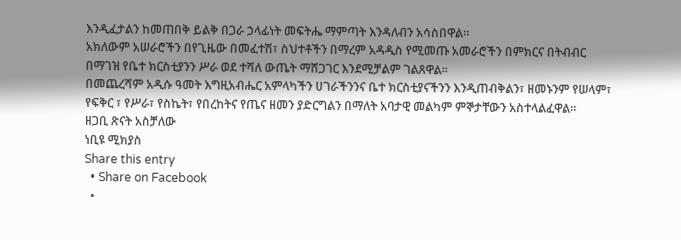እንዲፈታልን ከመጠበቅ ይልቅ በጋራ ኃላፊነት መፍትሔ ማምጣት እንዳለብን አሳስበዋል።
አክለውም አሠራሮችን በየጊዜው በመፈተሽ፣ ስህተቶችን በማረም አዳዲስ የሚመጡ አመራሮችን በምክርና በትብብር በማገዝ የቤተ ክርስቲያንን ሥራ ወደ ተሻለ ውጤት ማሸጋገር እንደሚቻልም ገልጸዋል።
በመጨረሻም አዲሱ ዓመት እግዚአብሔር አምላካችን ሀገራችንንና ቤተ ክርስቲያናችንን እንዲጠብቅልን፣ ዘመኑንም የሠላም፣ የፍቅር ፣ የሥራ፣ የስኬት፣ የበረከትና የጤና ዘመን ያድርግልን በማለት አባታዊ መልካም ምኞታቸውን አስተላልፈዋል።
ዘጋቢ ጽናት አስቻለው
ነቢዩ ሚክያስ
Share this entry
  • Share on Facebook
  •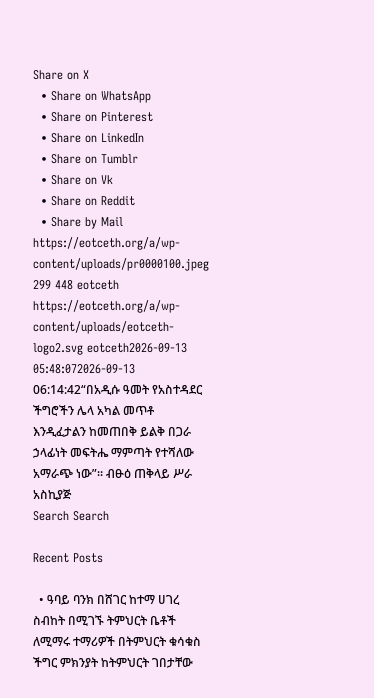Share on X
  • Share on WhatsApp
  • Share on Pinterest
  • Share on LinkedIn
  • Share on Tumblr
  • Share on Vk
  • Share on Reddit
  • Share by Mail
https://eotceth.org/a/wp-content/uploads/pr0000100.jpeg 299 448 eotceth https://eotceth.org/a/wp-content/uploads/eotceth-logo2.svg eotceth2026-09-13 05:48:072026-09-13 06:14:42“በአዲሱ ዓመት የአስተዳደር ችግሮችን ሌላ አካል መጥቶ እንዲፈታልን ከመጠበቅ ይልቅ በጋራ ኃላፊነት መፍትሔ ማምጣት የተሻለው አማራጭ ነው”። ብፁዕ ጠቅላይ ሥራ አስኪያጅ
Search Search

Recent Posts

  • ዓባይ ባንክ በሸገር ከተማ ሀገረ ስብከት በሚገኙ ትምህርት ቤቶች ለሚማሩ ተማሪዎች በትምህርት ቁሳቁስ ችግር ምክንያት ከትምህርት ገበታቸው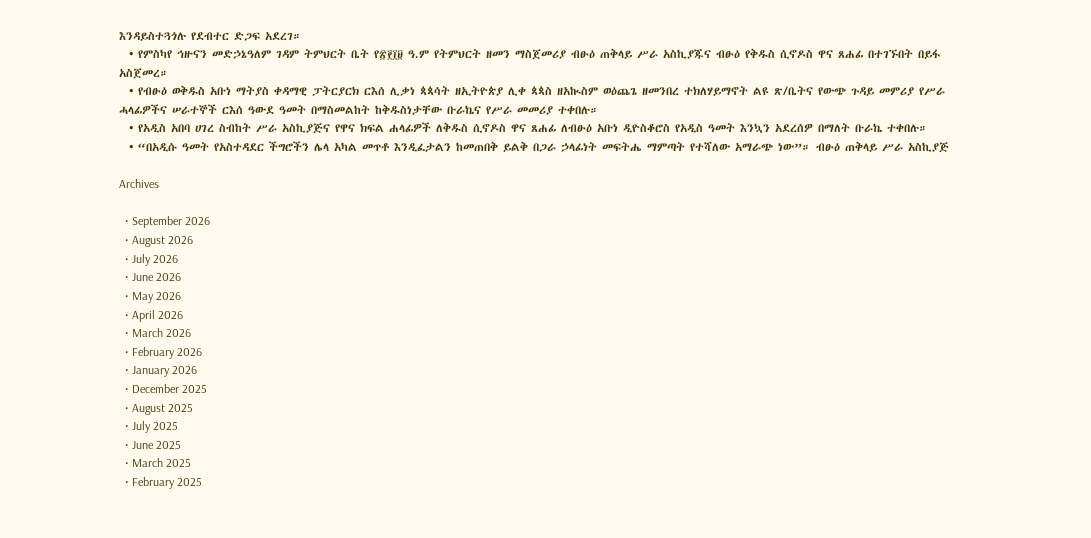እንዳይስተጓጎሉ የደብተር ድጋፍ አደረገ።
  • የምስካየ ኅዙናን መድኃኔዓለም ገዳም ትምህርት ቤት የ፳፻፲፱ ዓ.ም የትምህርት ዘመን ማስጀመሪያ ብፁዕ ጠቅላይ ሥራ አስኪያጁና ብፁዕ የቅዱስ ሲኖዶስ ዋና ጸሐፊ በተገኙበት በይፋ አስጀመረ።
  • የብፁዕ ወቅዱስ አቡነ ማትያስ ቀዳማዊ ፓትርያርክ ርእሰ ሊቃነ ጳጳሳት ዘኢትዮጵያ ሊቀ ጳጳስ ዘአኲስም ወዕጨጌ ዘመንበረ ተክለሃይማኖት ልዩ ጽ/ቤትና የውጭ ጉዳይ መምሪያ የሥራ ሓላፊዎችና ሠራተኞች ርእሰ ዓውደ ዓመት በማስመልከት ከቅዱስነታቸው ቡራኬና የሥራ መመሪያ ተቀበሉ።
  • የአዲስ አበባ ሀገረ ስብከት ሥራ አስኪያጅና የዋና ክፍል ሐላፊዎች ለቅዱስ ሲኖዶስ ዋና ጸሐፊ ለብፁዕ አቡነ ዲዮስቆሮስ የአዲስ ዓመት እንኳን አደረሰዎ በማለት ቡራኬ ተቀበሉ።
  • “በአዲሱ ዓመት የአስተዳደር ችግሮችን ሌላ አካል መጥቶ እንዲፈታልን ከመጠበቅ ይልቅ በጋራ ኃላፊነት መፍትሔ ማምጣት የተሻለው አማራጭ ነው”። ብፁዕ ጠቅላይ ሥራ አስኪያጅ

Archives

  • September 2026
  • August 2026
  • July 2026
  • June 2026
  • May 2026
  • April 2026
  • March 2026
  • February 2026
  • January 2026
  • December 2025
  • August 2025
  • July 2025
  • June 2025
  • March 2025
  • February 2025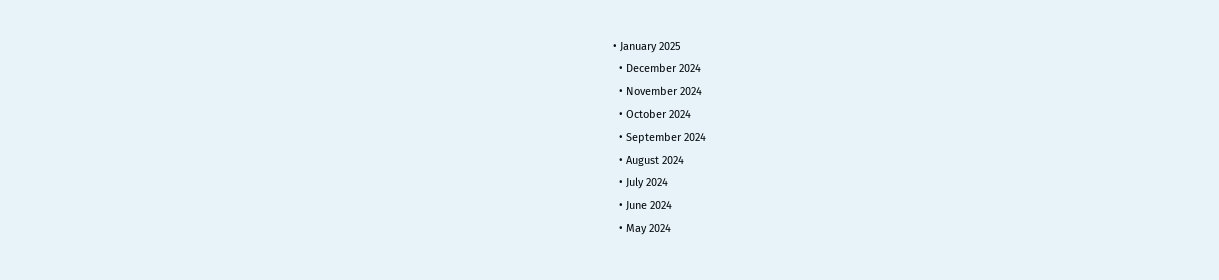• January 2025
  • December 2024
  • November 2024
  • October 2024
  • September 2024
  • August 2024
  • July 2024
  • June 2024
  • May 2024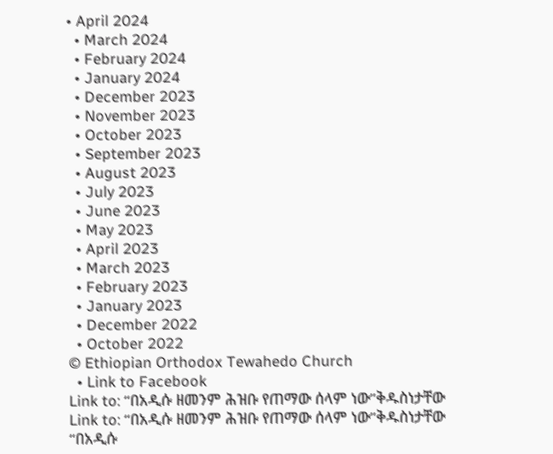• April 2024
  • March 2024
  • February 2024
  • January 2024
  • December 2023
  • November 2023
  • October 2023
  • September 2023
  • August 2023
  • July 2023
  • June 2023
  • May 2023
  • April 2023
  • March 2023
  • February 2023
  • January 2023
  • December 2022
  • October 2022
© Ethiopian Orthodox Tewahedo Church
  • Link to Facebook
Link to: “በአዲሱ ዘመንም ሕዝቡ የጠማው ሰላም ነው”ቅዱስነታቸው Link to: “በአዲሱ ዘመንም ሕዝቡ የጠማው ሰላም ነው”ቅዱስነታቸው “በአዲሱ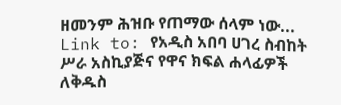ዘመንም ሕዝቡ የጠማው ሰላም ነው... Link to: የአዲስ አበባ ሀገረ ስብከት ሥራ አስኪያጅና የዋና ክፍል ሐላፊዎች ለቅዱስ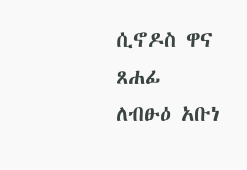ሲኖዶስ ዋና ጸሐፊ ለብፁዕ አቡነ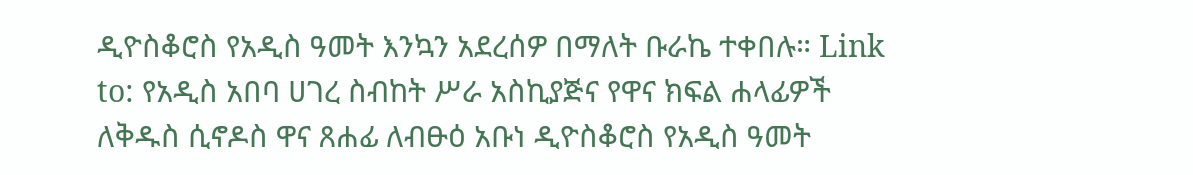ዲዮስቆሮስ የአዲስ ዓመት እንኳን አደረሰዎ በማለት ቡራኬ ተቀበሉ። Link to: የአዲስ አበባ ሀገረ ስብከት ሥራ አስኪያጅና የዋና ክፍል ሐላፊዎች ለቅዱስ ሲኖዶስ ዋና ጸሐፊ ለብፁዕ አቡነ ዲዮስቆሮስ የአዲስ ዓመት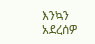እንኳን አደረሰዎ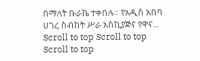በማለት ቡራኬ ተቀበሉ። የአዲስ አበባ ሀገረ ስብከት ሥራ አስኪያጅና የዋና...
Scroll to top Scroll to top Scroll to top